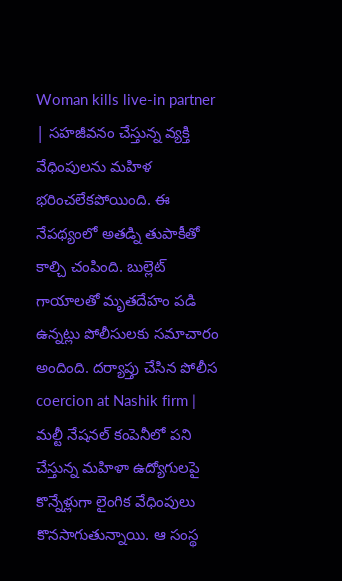Woman kills live-in partner | సహజీవనం చేస్తున్న వ్యక్తి వేధింపులను మహిళ భరించలేకపోయింది. ఈ నేపథ్యంలో అతడ్ని తుపాకీతో కాల్చి చంపింది. బుల్లెట్ గాయాలతో మృతదేహం పడి ఉన్నట్లు పోలీసులకు సమాచారం అందింది. దర్యాప్తు చేసిన పోలీస
coercion at Nashik firm | మల్టీ నేషనల్ కంపెనీలో పని చేస్తున్న మహిళా ఉద్యోగులపై కొన్నేళ్లుగా లైంగిక వేధింపులు కొనసాగుతున్నాయి. ఆ సంస్థ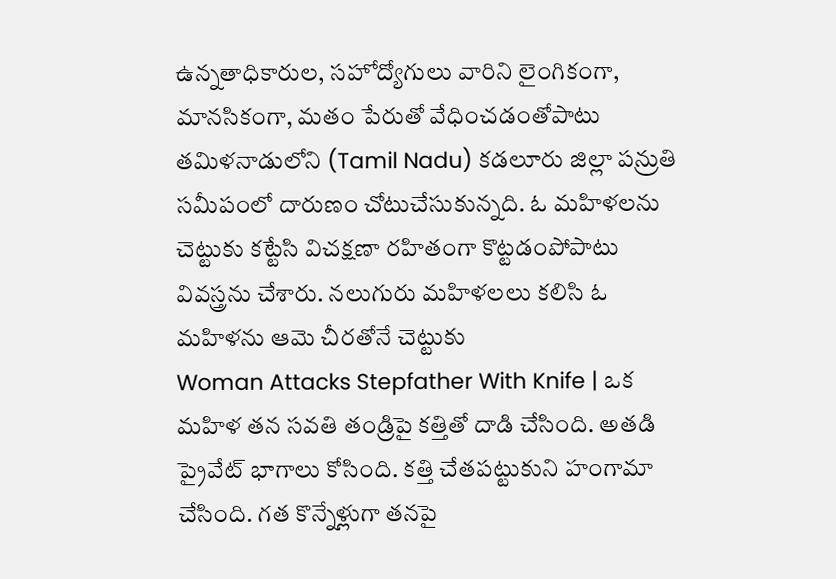ఉన్నతాధికారుల, సహోద్యోగులు వారిని లైంగికంగా, మానసికంగా, మతం పేరుతో వేధించడంతోపాటు
తమిళనాడులోని (Tamil Nadu) కడలూరు జిల్లా పన్రుతి సమీపంలో దారుణం చోటుచేసుకున్నది. ఓ మహిళలను చెట్టుకు కట్టేసి విచక్షణా రహితంగా కొట్టడంపోపాటు వివస్త్రను చేశారు. నలుగురు మహిళలలు కలిసి ఓ మహిళను ఆమె చీరతోనే చెట్టుకు
Woman Attacks Stepfather With Knife | ఒక మహిళ తన సవతి తండ్రిపై కత్తితో దాడి చేసింది. అతడి ప్రైవేట్ భాగాలు కోసింది. కత్తి చేతపట్టుకుని హంగామా చేసింది. గత కొన్నేళ్లుగా తనపై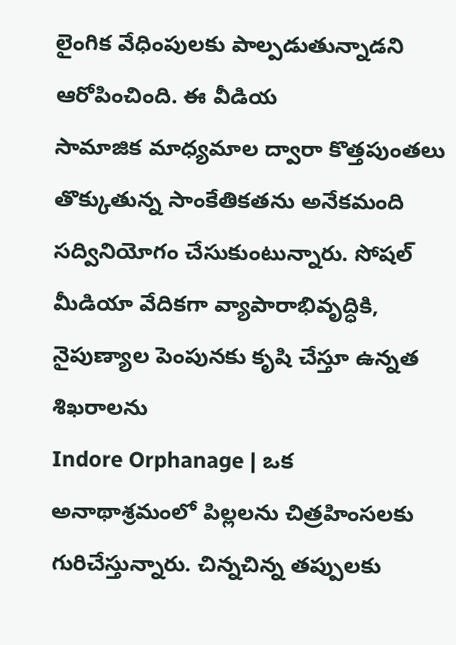లైంగిక వేధింపులకు పాల్పడుతున్నాడని ఆరోపించింది. ఈ వీడియ
సామాజిక మాధ్యమాల ద్వారా కొత్తపుంతలు తొక్కుతున్న సాంకేతికతను అనేకమంది సద్వినియోగం చేసుకుంటున్నారు. సోషల్ మీడియా వేదికగా వ్యాపారాభివృద్ధికి, నైపుణ్యాల పెంపునకు కృషి చేస్తూ ఉన్నత శిఖరాలను
Indore Orphanage | ఒక అనాథాశ్రమంలో పిల్లలను చిత్రహింసలకు గురిచేస్తున్నారు. చిన్నచిన్న తప్పులకు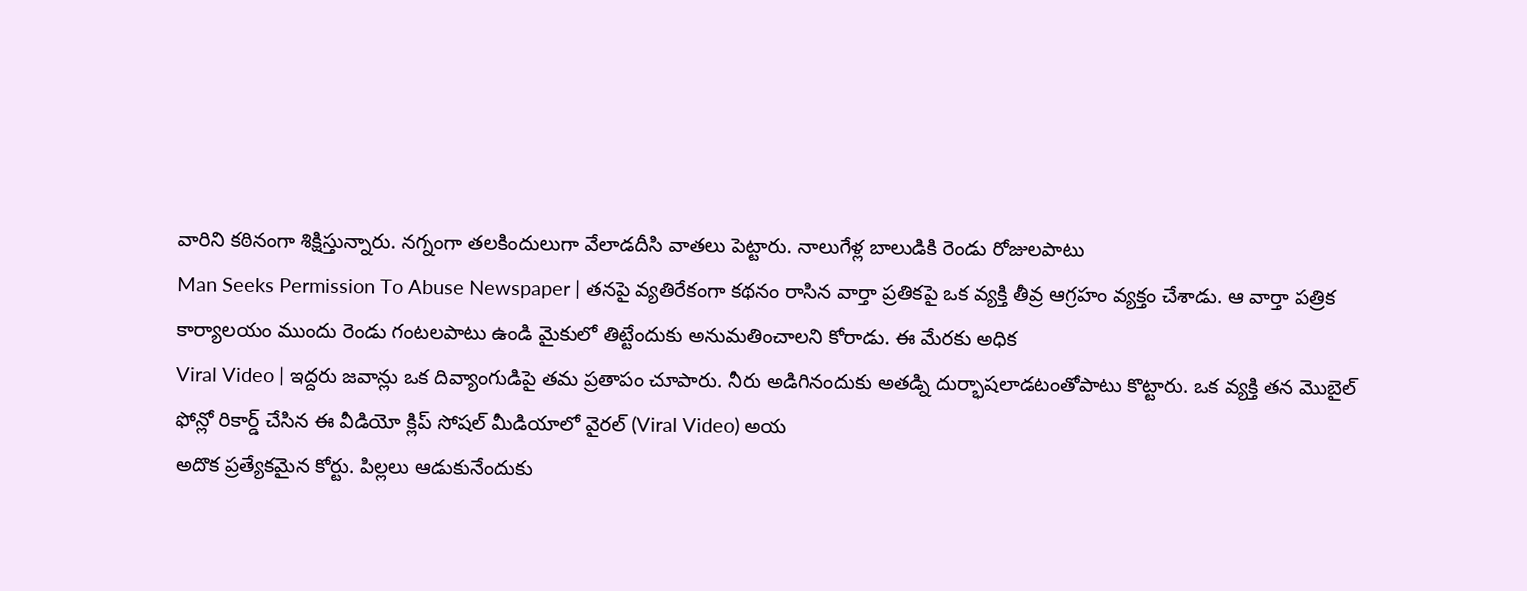వారిని కఠినంగా శిక్షిస్తున్నారు. నగ్నంగా తలకిందులుగా వేలాడదీసి వాతలు పెట్టారు. నాలుగేళ్ల బాలుడికి రెండు రోజులపాటు
Man Seeks Permission To Abuse Newspaper | తనపై వ్యతిరేకంగా కథనం రాసిన వార్తా ప్రతికపై ఒక వ్యక్తి తీవ్ర ఆగ్రహం వ్యక్తం చేశాడు. ఆ వార్తా పత్రిక కార్యాలయం ముందు రెండు గంటలపాటు ఉండి మైకులో తిట్టేందుకు అనుమతించాలని కోరాడు. ఈ మేరకు అధిక
Viral Video | ఇద్దరు జవాన్లు ఒక దివ్యాంగుడిపై తమ ప్రతాపం చూపారు. నీరు అడిగినందుకు అతడ్ని దుర్భాషలాడటంతోపాటు కొట్టారు. ఒక వ్యక్తి తన మొబైల్ ఫోన్లో రికార్డ్ చేసిన ఈ వీడియో క్లిప్ సోషల్ మీడియాలో వైరల్ (Viral Video) అయ
అదొక ప్రత్యేకమైన కోర్టు. పిల్లలు ఆడుకునేందుకు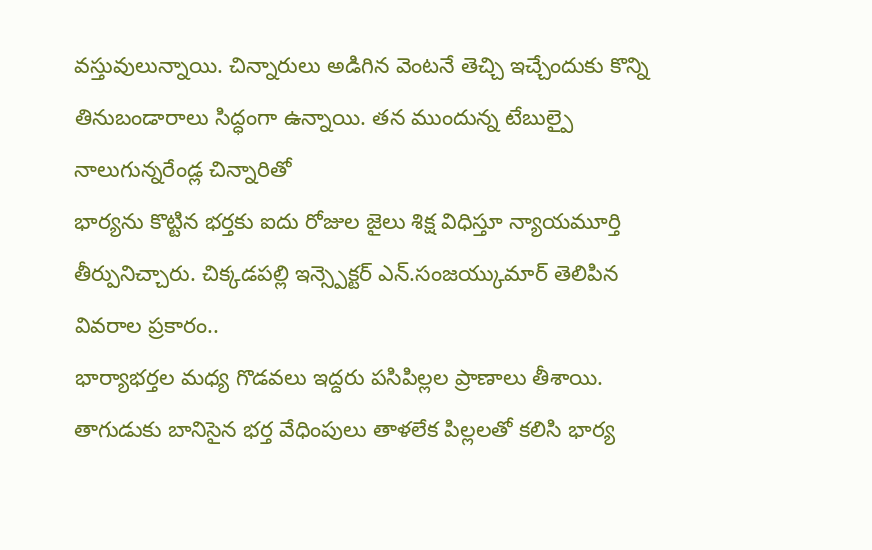వస్తువులున్నాయి. చిన్నారులు అడిగిన వెంటనే తెచ్చి ఇచ్చేందుకు కొన్ని తినుబండారాలు సిద్ధంగా ఉన్నాయి. తన ముందున్న టేబుల్పై నాలుగున్నరేండ్ల చిన్నారితో
భార్యను కొట్టిన భర్తకు ఐదు రోజుల జైలు శిక్ష విధిస్తూ న్యాయమూర్తి తీర్పునిచ్చారు. చిక్కడపల్లి ఇన్స్పెక్టర్ ఎన్.సంజయ్కుమార్ తెలిపిన వివరాల ప్రకారం..
భార్యాభర్తల మధ్య గొడవలు ఇద్దరు పసిపిల్లల ప్రాణాలు తీశాయి. తాగుడుకు బానిసైన భర్త వేధింపులు తాళలేక పిల్లలతో కలిసి భార్య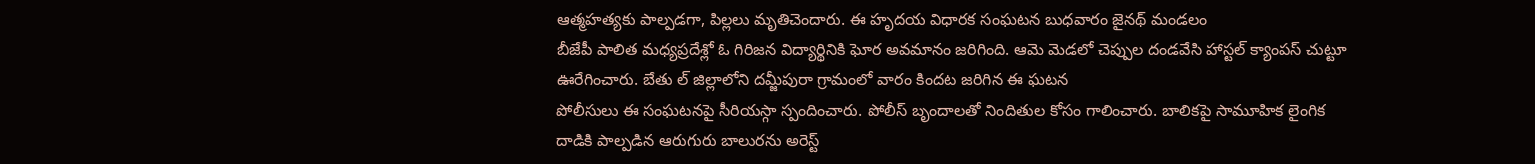ఆత్మహత్యకు పాల్పడగా, పిల్లలు మృతిచెందారు. ఈ హృదయ విధారక సంఘటన బుధవారం జైనథ్ మండలం
బీజేపీ పాలిత మధ్యప్రదేశ్లో ఓ గిరిజన విద్యార్థినికి ఘోర అవమానం జరిగింది. ఆమె మెడలో చెప్పుల దండవేసి హాస్టల్ క్యాంపస్ చుట్టూ ఊరేగించారు. బేతు ల్ జిల్లాలోని దమ్జీపురా గ్రామంలో వారం కిందట జరిగిన ఈ ఘటన
పోలీసులు ఈ సంఘటనపై సీరియస్గా స్పందించారు. పోలీస్ బృందాలతో నిందితుల కోసం గాలించారు. బాలికపై సామూహిక లైంగిక దాడికి పాల్పడిన ఆరుగురు బాలురను అరెస్ట్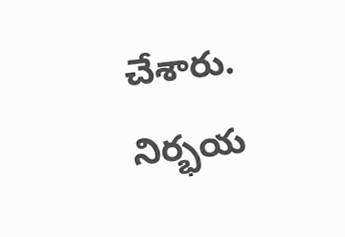చేశారు.
నిర్భయ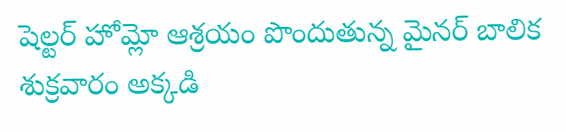షెల్టర్ హోమ్లో ఆశ్రయం పొందుతున్న మైనర్ బాలిక శుక్రవారం అక్కడి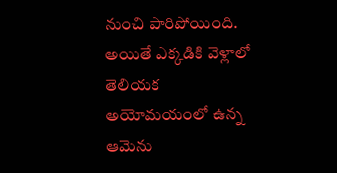నుంచి పారిపోయింది. అయితే ఎక్కడికి వెళ్లాలో తెలియక అయోమయంలో ఉన్న ఆమెను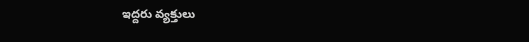ఇద్దరు వ్యక్తులు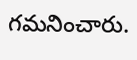గమనించారు.